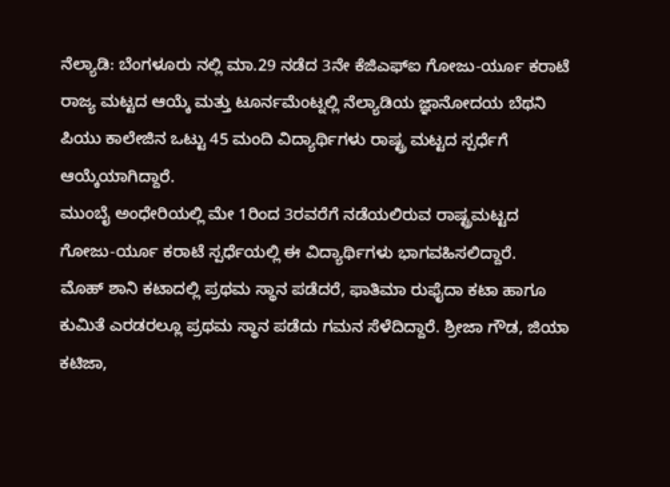ನೆಲ್ಯಾಡಿ: ಬೆಂಗಳೂರು ನಲ್ಲಿ ಮಾ.29 ನಡೆದ 3ನೇ ಕೆಜಿಎಫ್ಐ ಗೋಜು-ರ್ಯೂ ಕರಾಟೆ ರಾಜ್ಯ ಮಟ್ಟದ ಆಯ್ಕೆ ಮತ್ತು ಟೂರ್ನಮೆಂಟ್ನಲ್ಲಿ ನೆಲ್ಯಾಡಿಯ ಜ್ಞಾನೋದಯ ಬೆಥನಿ ಪಿಯು ಕಾಲೇಜಿನ ಒಟ್ಟು 45 ಮಂದಿ ವಿದ್ಯಾರ್ಥಿಗಳು ರಾಷ್ಟ್ರ ಮಟ್ಟದ ಸ್ಪರ್ಧೆಗೆ ಆಯ್ಕೆಯಾಗಿದ್ದಾರೆ.
ಮುಂಬೈ ಅಂಧೇರಿಯಲ್ಲಿ ಮೇ 1ರಿಂದ 3ರವರೆಗೆ ನಡೆಯಲಿರುವ ರಾಷ್ಟ್ರಮಟ್ಟದ ಗೋಜು-ರ್ಯೂ ಕರಾಟೆ ಸ್ಪರ್ಧೆಯಲ್ಲಿ ಈ ವಿದ್ಯಾರ್ಥಿಗಳು ಭಾಗವಹಿಸಲಿದ್ದಾರೆ.
ಮೊಹ್ ಶಾನಿ ಕಟಾದಲ್ಲಿ ಪ್ರಥಮ ಸ್ಥಾನ ಪಡೆದರೆ, ಫಾತಿಮಾ ರುಫೈದಾ ಕಟಾ ಹಾಗೂ ಕುಮಿತೆ ಎರಡರಲ್ಲೂ ಪ್ರಥಮ ಸ್ಥಾನ ಪಡೆದು ಗಮನ ಸೆಳೆದಿದ್ದಾರೆ. ಶ್ರೀಜಾ ಗೌಡ, ಜಿಯಾ ಕಟಿಜಾ,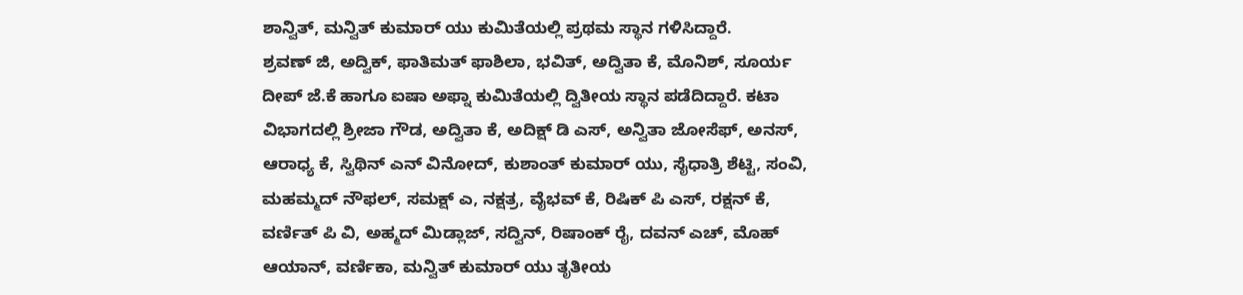ಶಾನ್ವಿತ್, ಮನ್ವಿತ್ ಕುಮಾರ್ ಯು ಕುಮಿತೆಯಲ್ಲಿ ಪ್ರಥಮ ಸ್ಥಾನ ಗಳಿಸಿದ್ದಾರೆ.
ಶ್ರವಣ್ ಜಿ, ಅದ್ವಿಕ್, ಫಾತಿಮತ್ ಫಾಶಿಲಾ, ಭವಿತ್, ಅದ್ವಿತಾ ಕೆ, ಮೊನಿಶ್, ಸೂರ್ಯ ದೀಪ್ ಜೆ.ಕೆ ಹಾಗೂ ಐಷಾ ಅಫ್ನಾ ಕುಮಿತೆಯಲ್ಲಿ ದ್ವಿತೀಯ ಸ್ಥಾನ ಪಡೆದಿದ್ದಾರೆ. ಕಟಾ ವಿಭಾಗದಲ್ಲಿ ಶ್ರೀಜಾ ಗೌಡ, ಅದ್ವಿತಾ ಕೆ, ಅದಿಕ್ಷ್ ಡಿ ಎಸ್, ಅನ್ವಿತಾ ಜೋಸೆಫ್, ಅನಸ್, ಆರಾಧ್ಯ ಕೆ, ಸ್ವಿಥಿನ್ ಎನ್ ವಿನೋದ್, ಕುಶಾಂತ್ ಕುಮಾರ್ ಯು, ಸೈಧಾತ್ರಿ ಶೆಟ್ಟಿ, ಸಂವಿ, ಮಹಮ್ಮದ್ ನೌಫಲ್, ಸಮಕ್ಷ್ ಎ, ನಕ್ಷತ್ರ, ವೈಭವ್ ಕೆ, ರಿಷಿಕ್ ಪಿ ಎಸ್, ರಕ್ಷನ್ ಕೆ, ವರ್ಣಿತ್ ಪಿ ವಿ, ಅಹ್ಮದ್ ಮಿಡ್ಲಾಜ್, ಸದ್ವಿನ್, ರಿಷಾಂಕ್ ರೈ, ದವನ್ ಎಚ್, ಮೊಹ್ ಆಯಾನ್, ವರ್ಣಿಕಾ, ಮನ್ವಿತ್ ಕುಮಾರ್ ಯು ತೃತೀಯ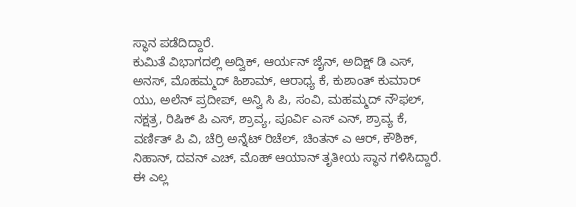ಸ್ಥಾನ ಪಡೆದಿದ್ದಾರೆ.
ಕುಮಿತೆ ವಿಭಾಗದಲ್ಲಿ ಅದ್ವಿಕ್, ಆರ್ಯನ್ ಜೈನ್, ಅದಿಕ್ಷ್ ಡಿ ಎಸ್, ಅನಸ್, ಮೊಹಮ್ಮದ್ ಹಿಶಾಮ್, ಆರಾಧ್ಯ ಕೆ, ಕುಶಾಂತ್ ಕುಮಾರ್ ಯು, ಅಲೆನ್ ಪ್ರದೀಪ್, ಅನ್ವಿ ಸಿ ಪಿ, ಸಂವಿ, ಮಹಮ್ಮದ್ ನೌಫಲ್, ನಕ್ಷತ್ರ, ರಿಷಿಕ್ ಪಿ ಎಸ್, ಶ್ರಾವ್ಯ, ಪೂರ್ವಿ ಎಸ್ ಎನ್, ಶ್ರಾವ್ಯ ಕೆ, ವರ್ಣಿತ್ ಪಿ ವಿ, ಚೆರ್ರಿ ಅನ್ನೆಟ್ ರಿಚೆಲ್, ಚಿಂತನ್ ಎ ಆರ್, ಕೌಶಿಕ್, ನಿಹಾನ್, ದವನ್ ಎಚ್, ಮೊಹ್ ಆಯಾನ್ ತೃತೀಯ ಸ್ಥಾನ ಗಳಿಸಿದ್ದಾರೆ. ಈ ಎಲ್ಲ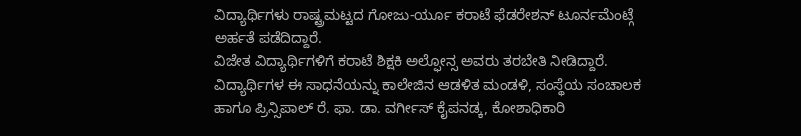ವಿದ್ಯಾರ್ಥಿಗಳು ರಾಷ್ಟ್ರಮಟ್ಟದ ಗೋಜು-ರ್ಯೂ ಕರಾಟೆ ಫೆಡರೇಶನ್ ಟೂರ್ನಮೆಂಟ್ಗೆ ಅರ್ಹತೆ ಪಡೆದಿದ್ದಾರೆ.
ವಿಜೇತ ವಿದ್ಯಾರ್ಥಿಗಳಿಗೆ ಕರಾಟೆ ಶಿಕ್ಷಕಿ ಅಲ್ಫೋನ್ಸ ಅವರು ತರಬೇತಿ ನೀಡಿದ್ದಾರೆ. ವಿದ್ಯಾರ್ಥಿಗಳ ಈ ಸಾಧನೆಯನ್ನು ಕಾಲೇಜಿನ ಆಡಳಿತ ಮಂಡಳಿ, ಸಂಸ್ಥೆಯ ಸಂಚಾಲಕ ಹಾಗೂ ಪ್ರಿನ್ಸಿಪಾಲ್ ರೆ. ಫಾ. ಡಾ. ವರ್ಗೀಸ್ ಕೈಪನಡ್ಕ, ಕೋಶಾಧಿಕಾರಿ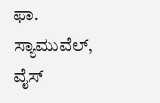ಫಾ. ಸ್ಯಾಮುವೆಲ್, ವೈಸ್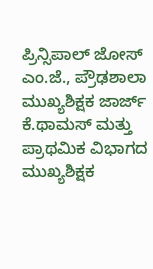ಪ್ರಿನ್ಸಿಪಾಲ್ ಜೋಸ್ ಎಂ.ಜೆ., ಪ್ರೌಢಶಾಲಾ ಮುಖ್ಯಶಿಕ್ಷಕ ಜಾರ್ಜ್ ಕೆ.ಥಾಮಸ್ ಮತ್ತು ಪ್ರಾಥಮಿಕ ವಿಭಾಗದ ಮುಖ್ಯಶಿಕ್ಷಕ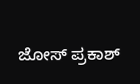ಜೋಸ್ ಪ್ರಕಾಶ್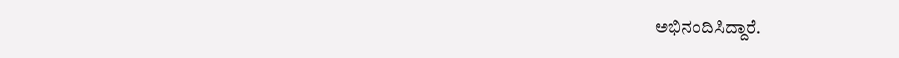ಅಭಿನಂದಿಸಿದ್ದಾರೆ.